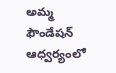అమ్మ ఫౌండేషన్ ఆధ్వర్యంలో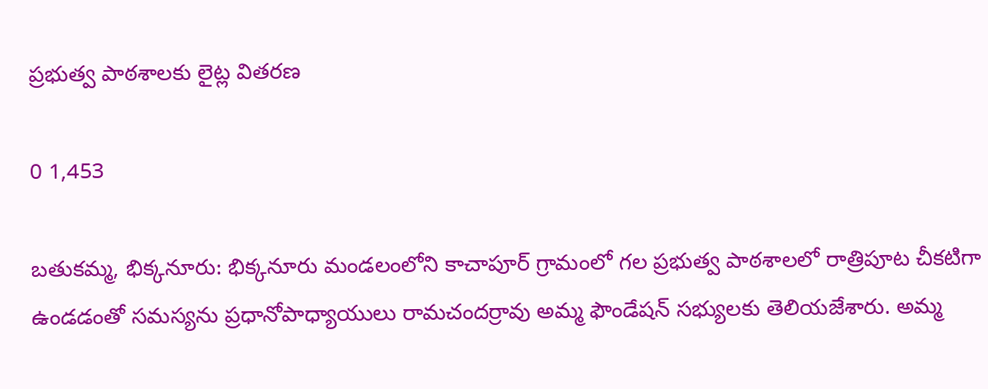ప్రభుత్వ పాఠశాలకు లైట్ల వితరణ

0 1,453

బతుకమ్మ, భిక్కనూరు: భిక్కనూరు మండలంలోని కాచాపూర్ గ్రామంలో గల ప్రభుత్వ పాఠశాలలో రాత్రిపూట చీకటిగా ఉండడంతో సమస్యను ప్రధానోపాధ్యాయులు రామచందర్రావు అమ్మ ఫౌండేషన్ సభ్యులకు తెలియజేశారు. అమ్మ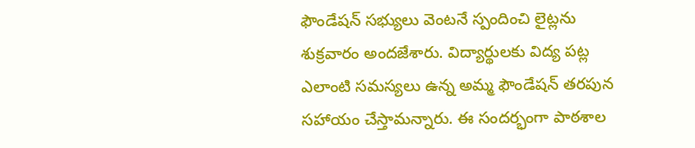ఫౌండేషన్ సభ్యులు వెంటనే స్పందించి లైట్లను శుక్రవారం అందజేశారు. విద్యార్థులకు విద్య పట్ల ఎలాంటి సమస్యలు ఉన్న అమ్మ ఫౌండేషన్ తరపున సహాయం చేస్తామన్నారు. ఈ సందర్భంగా పాఠశాల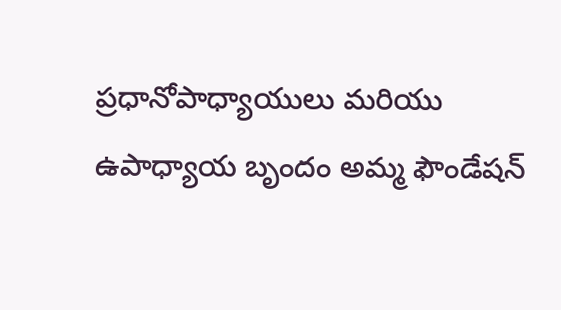ప్రధానోపాధ్యాయులు మరియు ఉపాధ్యాయ బృందం అమ్మ ఫౌండేషన్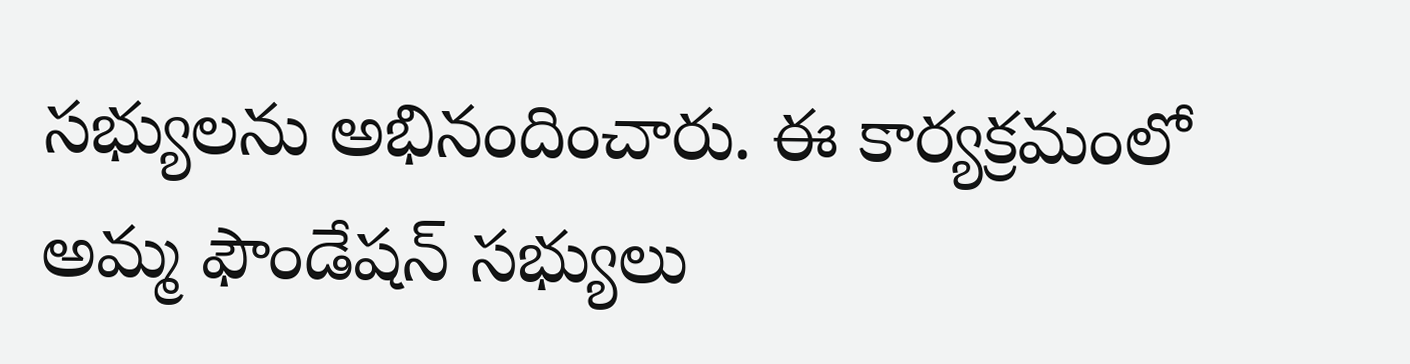సభ్యులను అభినందించారు. ఈ కార్యక్రమంలో అమ్మ ఫౌండేషన్ సభ్యులు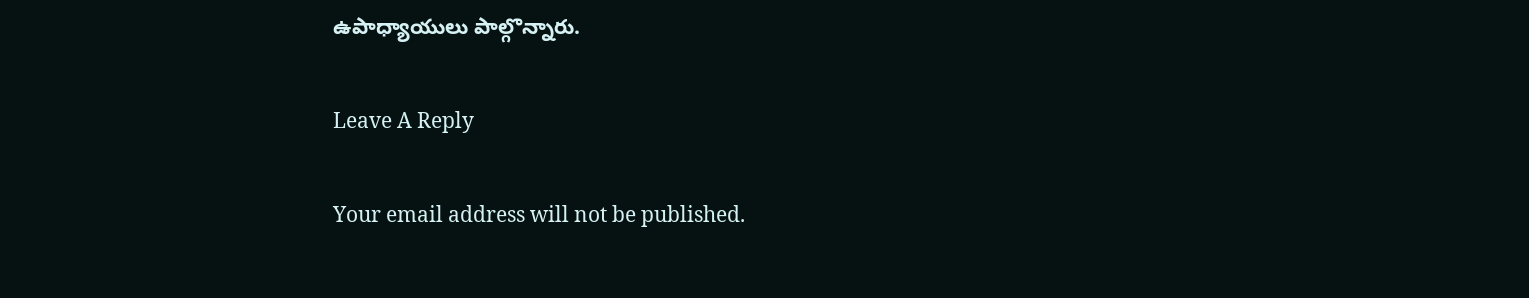ఉపాధ్యాయులు పాల్గొన్నారు.

Leave A Reply

Your email address will not be published.